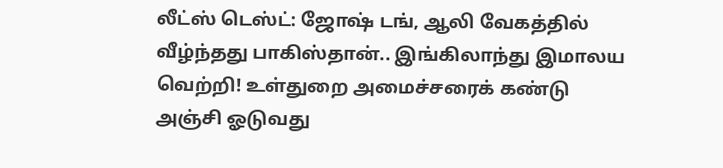லீட்ஸ் டெஸ்ட்: ஜோஷ் டங், ஆலி வேகத்தில் வீழ்ந்தது பாகிஸ்தான்.. இங்கிலாந்து இமாலய வெற்றி! உள்துறை அமைச்சரைக் கண்டு அஞ்சி ஓடுவது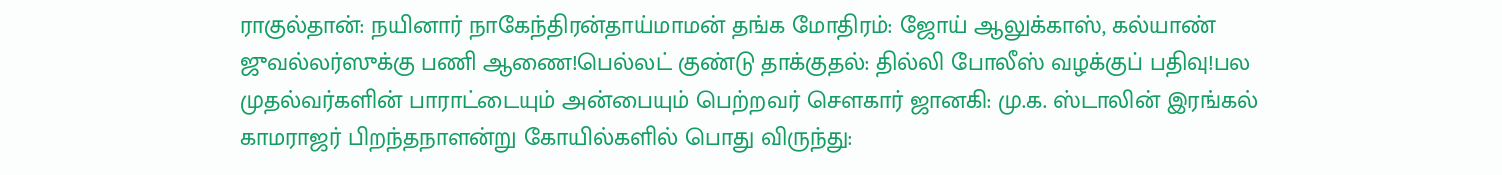ராகுல்தான்: நயினார் நாகேந்திரன்தாய்மாமன் தங்க மோதிரம்: ஜோய் ஆலுக்காஸ், கல்யாண் ஜுவல்லர்ஸுக்கு பணி ஆணை!பெல்லட் குண்டு தாக்குதல்: தில்லி போலீஸ் வழக்குப் பதிவு!பல முதல்வர்களின் பாராட்டையும் அன்பையும் பெற்றவர் சௌகார் ஜானகி: மு.க. ஸ்டாலின் இரங்கல் காமராஜர் பிறந்தநாளன்று கோயில்களில் பொது விருந்து: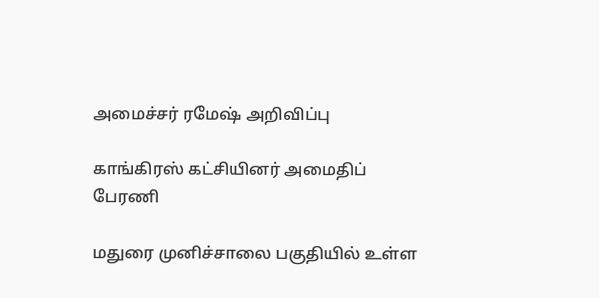அமைச்சர் ரமேஷ் அறிவிப்பு

காங்கிரஸ் கட்சியினர் அமைதிப் பேரணி

மதுரை முனிச்சாலை பகுதியில் உள்ள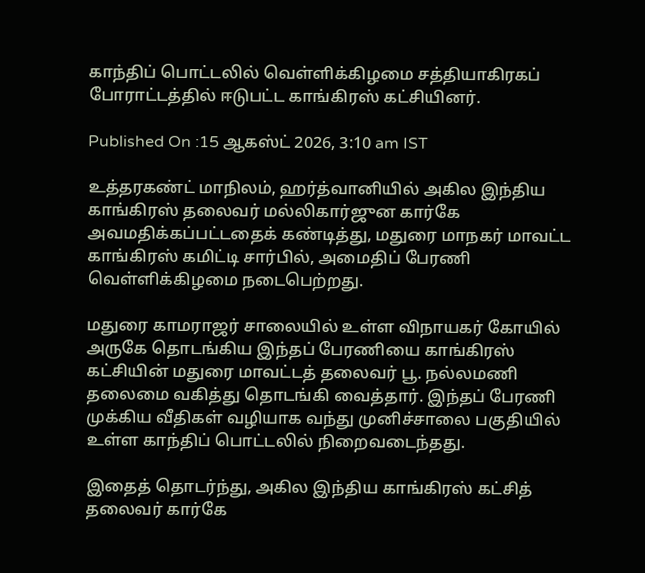காந்திப் பொட்டலில் வெள்ளிக்கிழமை சத்தியாகிரகப் போராட்டத்தில் ஈடுபட்ட காங்கிரஸ் கட்சியினர்.

Published On :15 ஆகஸ்ட் 2026, 3:10 am IST

உத்தரகண்ட் மாநிலம், ஹர்த்வானியில் அகில இந்திய காங்கிரஸ் தலைவர் மல்லிகார்ஜுன கார்கே அவமதிக்கப்பட்டதைக் கண்டித்து, மதுரை மாநகர் மாவட்ட காங்கிரஸ் கமிட்டி சார்பில், அமைதிப் பேரணி வெள்ளிக்கிழமை நடைபெற்றது.

மதுரை காமராஜர் சாலையில் உள்ள விநாயகர் கோயில் அருகே தொடங்கிய இந்தப் பேரணியை காங்கிரஸ் கட்சியின் மதுரை மாவட்டத் தலைவர் பூ. நல்லமணி தலைமை வகித்து தொடங்கி வைத்தார். இந்தப் பேரணி முக்கிய வீதிகள் வழியாக வந்து முனிச்சாலை பகுதியில் உள்ள காந்திப் பொட்டலில் நிறைவடைந்தது.

இதைத் தொடர்ந்து, அகில இந்திய காங்கிரஸ் கட்சித் தலைவர் கார்கே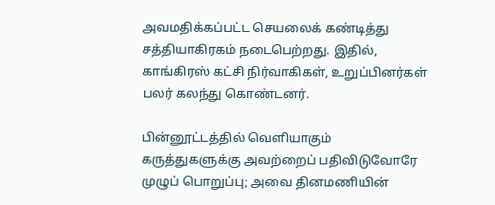அவமதிக்கப்பட்ட செயலைக் கண்டித்து சத்தியாகிரகம் நடைபெற்றது. இதில், காங்கிரஸ் கட்சி நிர்வாகிகள், உறுப்பினர்கள் பலர் கலந்து கொண்டனர்.

பின்னூட்டத்தில் வெளியாகும் கருத்துகளுக்கு அவற்றைப் பதிவிடுவோரே முழுப் பொறுப்பு; அவை தினமணியின்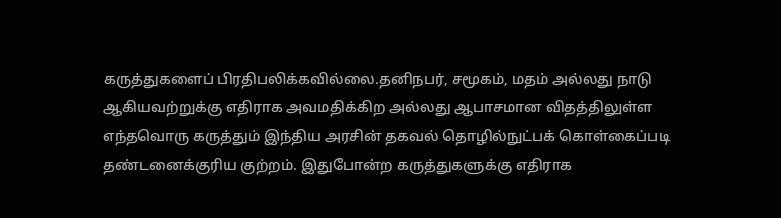கருத்துகளைப் பிரதிபலிக்கவில்லை.தனிநபர், சமூகம், மதம் அல்லது நாடு ஆகியவற்றுக்கு எதிராக அவமதிக்கிற அல்லது ஆபாசமான விதத்திலுள்ள எந்தவொரு கருத்தும் இந்திய அரசின் தகவல் தொழில்நுட்பக் கொள்கைப்படி தண்டனைக்குரிய குற்றம். இதுபோன்ற கருத்துகளுக்கு எதிராக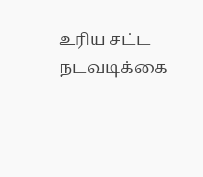உரிய சட்ட நடவடிக்கை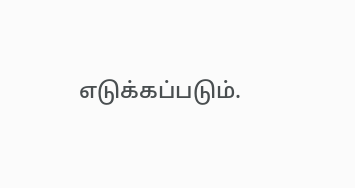எடுக்கப்படும்.